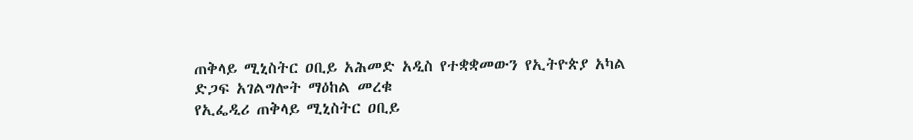ጠቅላይ ሚኒስትር ዐቢይ አሕመድ አዲስ የተቋቋመውን የኢትዮጵያ አካል ድጋፍ አገልግሎት ማዕከል መረቁ
የኢፌዲሪ ጠቅላይ ሚኒስትር ዐቢይ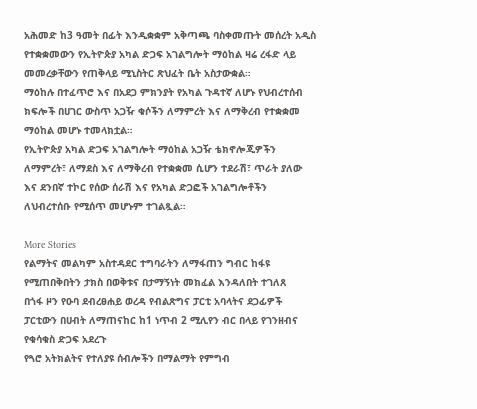አሕመድ ከ3 ዓመት በፊት እንዲቋቋም አቅጣጫ ባስቀመጡት መሰረት አዲስ የተቋቋመውን የኢትዮጵያ አካል ድጋፍ አገልግሎት ማዕከል ዛሬ ረፋድ ላይ መመረቃቸውን የጠቅላይ ሚኒስትር ጽህፈት ቤት አስታውቋል።
ማዕከሉ በተፈጥሮ እና በአደጋ ምክንያት የአካል ጉዳተኛ ለሆኑ የህብረተሰብ ክፍሎች በሀገር ውስጥ አጋዥ ቁሶችን ለማምረት እና ለማቅረብ የተቋቋመ ማዕከል መሆኑ ተመላክቷል።
የኢትዮጵያ አካል ድጋፍ አገልግሎት ማዕከል አጋዥ ቴክኖሎጂዎችን ለማምረት፣ ለማደስ እና ለማቅረብ የተቋቋመ ሲሆን ተደራሽ፣ ጥራት ያለው እና ደንበኛ ተኮር የሰው ሰራሽ እና የአካል ድጋፎች አገልግሎቶችን ለህብረተሰቡ የሚሰጥ መሆኑም ተገልጿል።

More Stories
የልማትና መልካም አስተዳደር ተግባራትን ለማፋጠን ግብር ከፋዩ የሚጠበቅበትን ታክስ በወቅቱና በታማኝነት መክፈል እንዳለበት ተገለጸ
በጎፋ ዞን የዑባ ደብረፀሐይ ወረዳ የብልጽግና ፓርቲ አባላትና ደጋፊዎች ፓርቲውን በሀብት ለማጠናከር ከ1 ነጥብ 2 ሚሊየን ብር በላይ የገንዘብና የቁሳቁስ ድጋፍ አደረጉ
የጓሮ አትክልትና የተለያዩ ሰብሎችን በማልማት የምግብ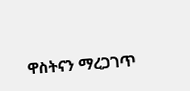ዋስትናን ማረጋገጥ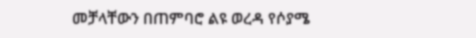መቻላቸውን በጠምባሮ ልዩ ወረዳ የሶያሜ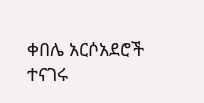ቀበሌ አርሶአደሮች ተናገሩ